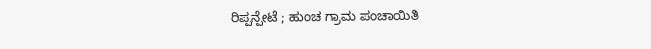ರಿಪ್ಪನ್ಪೇಟೆ ; ಹುಂಚ ಗ್ರಾಮ ಪಂಚಾಯಿತಿ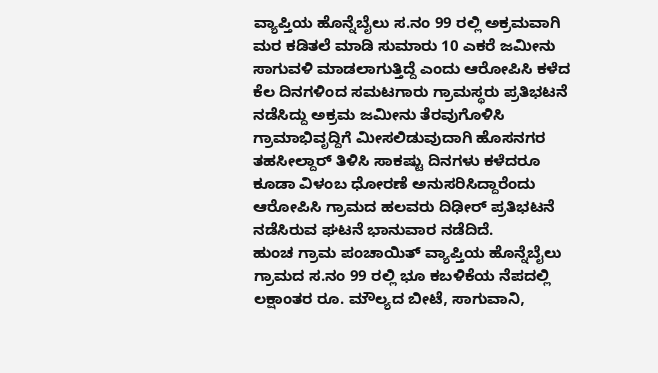ವ್ಯಾಪ್ತಿಯ ಹೊನ್ನೆಬೈಲು ಸ.ನಂ 99 ರಲ್ಲಿ ಅಕ್ರಮವಾಗಿ ಮರ ಕಡಿತಲೆ ಮಾಡಿ ಸುಮಾರು 10 ಎಕರೆ ಜಮೀನು ಸಾಗುವಳಿ ಮಾಡಲಾಗುತ್ತಿದ್ದೆ ಎಂದು ಆರೋಪಿಸಿ ಕಳೆದ ಕೆಲ ದಿನಗಳಿಂದ ಸಮಟಗಾರು ಗ್ರಾಮಸ್ಥರು ಪ್ರತಿಭಟನೆ ನಡೆಸಿದ್ದು ಅಕ್ರಮ ಜಮೀನು ತೆರವುಗೊಳಿಸಿ ಗ್ರಾಮಾಭಿವೃದ್ದಿಗೆ ಮೀಸಲಿಡುವುದಾಗಿ ಹೊಸನಗರ ತಹಸೀಲ್ದಾರ್ ತಿಳಿಸಿ ಸಾಕಷ್ಟು ದಿನಗಳು ಕಳೆದರೂ ಕೂಡಾ ವಿಳಂಬ ಧೋರಣೆ ಅನುಸರಿಸಿದ್ದಾರೆಂದು ಆರೋಪಿಸಿ ಗ್ರಾಮದ ಹಲವರು ದಿಢೀರ್ ಪ್ರತಿಭಟನೆ ನಡೆಸಿರುವ ಘಟನೆ ಭಾನುವಾರ ನಡೆದಿದೆ.
ಹುಂಚ ಗ್ರಾಮ ಪಂಚಾಯಿತ್ ವ್ಯಾಪ್ತಿಯ ಹೊನ್ನೆಬೈಲು ಗ್ರಾಮದ ಸ.ನಂ 99 ರಲ್ಲಿ ಭೂ ಕಬಳಿಕೆಯ ನೆಪದಲ್ಲಿ ಲಕ್ಷಾಂತರ ರೂ. ಮೌಲ್ಯದ ಬೀಟೆ, ಸಾಗುವಾನಿ,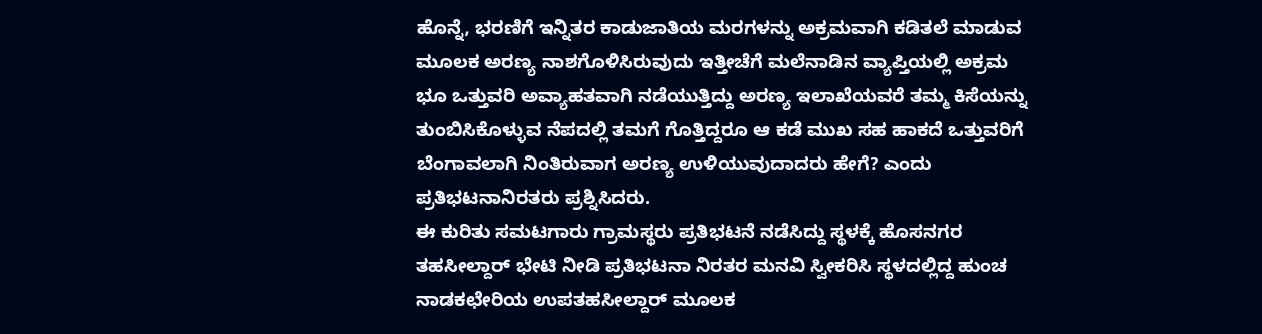ಹೊನ್ನೆ, ಭರಣಿಗೆ ಇನ್ನಿತರ ಕಾಡುಜಾತಿಯ ಮರಗಳನ್ನು ಅಕ್ರಮವಾಗಿ ಕಡಿತಲೆ ಮಾಡುವ ಮೂಲಕ ಅರಣ್ಯ ನಾಶಗೊಳಿಸಿರುವುದು ಇತ್ತೀಚೆಗೆ ಮಲೆನಾಡಿನ ವ್ಯಾಪ್ತಿಯಲ್ಲಿ ಅಕ್ರಮ ಭೂ ಒತ್ತುವರಿ ಅವ್ಯಾಹತವಾಗಿ ನಡೆಯುತ್ತಿದ್ದು ಅರಣ್ಯ ಇಲಾಖೆಯವರೆ ತಮ್ಮ ಕಿಸೆಯನ್ನು ತುಂಬಿಸಿಕೊಳ್ಳುವ ನೆಪದಲ್ಲಿ ತಮಗೆ ಗೊತ್ತಿದ್ದರೂ ಆ ಕಡೆ ಮುಖ ಸಹ ಹಾಕದೆ ಒತ್ತುವರಿಗೆ ಬೆಂಗಾವಲಾಗಿ ನಿಂತಿರುವಾಗ ಅರಣ್ಯ ಉಳಿಯುವುದಾದರು ಹೇಗೆ? ಎಂದು ಪ್ರತಿಭಟನಾನಿರತರು ಪ್ರಶ್ನಿಸಿದರು.
ಈ ಕುರಿತು ಸಮಟಗಾರು ಗ್ರಾಮಸ್ಥರು ಪ್ರತಿಭಟನೆ ನಡೆಸಿದ್ದು ಸ್ಥಳಕ್ಕೆ ಹೊಸನಗರ ತಹಸೀಲ್ದಾರ್ ಭೇಟಿ ನೀಡಿ ಪ್ರತಿಭಟನಾ ನಿರತರ ಮನವಿ ಸ್ವೀಕರಿಸಿ ಸ್ಥಳದಲ್ಲಿದ್ದ ಹುಂಚ ನಾಡಕಛೇರಿಯ ಉಪತಹಸೀಲ್ದಾರ್ ಮೂಲಕ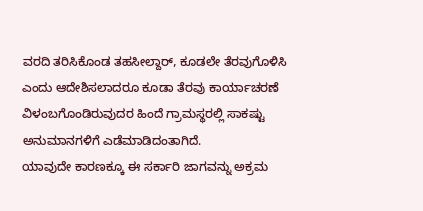ವರದಿ ತರಿಸಿಕೊಂಡ ತಹಸೀಲ್ದಾರ್, ಕೂಡಲೇ ತೆರವುಗೊಳಿಸಿ ಎಂದು ಆದೇಶಿಸಲಾದರೂ ಕೂಡಾ ತೆರವು ಕಾರ್ಯಾಚರಣೆ ವಿಳಂಬಗೊಂಡಿರುವುದರ ಹಿಂದೆ ಗ್ರಾಮಸ್ಥರಲ್ಲಿ ಸಾಕಷ್ಟು ಅನುಮಾನಗಳಿಗೆ ಎಡೆಮಾಡಿದಂತಾಗಿದೆ.
ಯಾವುದೇ ಕಾರಣಕ್ಕೂ ಈ ಸರ್ಕಾರಿ ಜಾಗವನ್ನು ಅಕ್ರಮ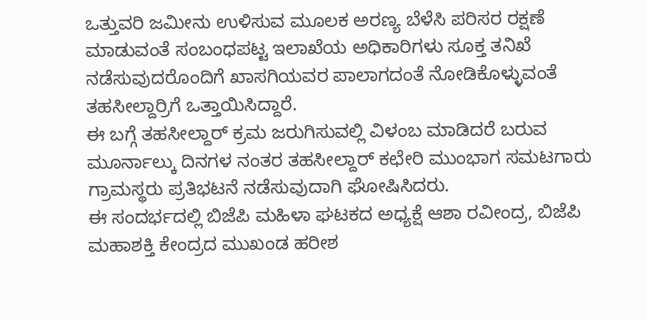ಒತ್ತುವರಿ ಜಮೀನು ಉಳಿಸುವ ಮೂಲಕ ಅರಣ್ಯ ಬೆಳೆಸಿ ಪರಿಸರ ರಕ್ಷಣೆ ಮಾಡುವಂತೆ ಸಂಬಂಧಪಟ್ಟ ಇಲಾಖೆಯ ಅಧಿಕಾರಿಗಳು ಸೂಕ್ತ ತನಿಖೆ ನಡೆಸುವುದರೊಂದಿಗೆ ಖಾಸಗಿಯವರ ಪಾಲಾಗದಂತೆ ನೋಡಿಕೊಳ್ಳುವಂತೆ ತಹಸೀಲ್ದಾರ್ರಿಗೆ ಒತ್ತಾಯಿಸಿದ್ದಾರೆ.
ಈ ಬಗ್ಗೆ ತಹಸೀಲ್ದಾರ್ ಕ್ರಮ ಜರುಗಿಸುವಲ್ಲಿ ವಿಳಂಬ ಮಾಡಿದರೆ ಬರುವ ಮೂರ್ನಾಲ್ಕು ದಿನಗಳ ನಂತರ ತಹಸೀಲ್ದಾರ್ ಕಛೇರಿ ಮುಂಭಾಗ ಸಮಟಗಾರು ಗ್ರಾಮಸ್ಥರು ಪ್ರತಿಭಟನೆ ನಡೆಸುವುದಾಗಿ ಘೋಷಿಸಿದರು.
ಈ ಸಂದರ್ಭದಲ್ಲಿ ಬಿಜೆಪಿ ಮಹಿಳಾ ಘಟಕದ ಅಧ್ಯಕ್ಷೆ ಆಶಾ ರವೀಂದ್ರ, ಬಿಜೆಪಿ ಮಹಾಶಕ್ತಿ ಕೇಂದ್ರದ ಮುಖಂಡ ಹರೀಶ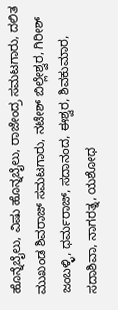ಹೊನ್ನೆಬೈಲು, ವಿಷು ಹೊನ್ನಬೈಲು, ರಾಜೇಂದ್ರ ಸಮಟಗಾರು, ದಲಿತ ಮುಖಂಡ ಶಿವರಾಜ್ ಸಮಟಗಾರು, ನಟೇಶ್ ಬಿಲ್ಲೇಶ್ವರ, ಗಿರೀಶ್ ಜಂಬಳ್ಳಿ, ಧರ್ಮರಾಜ್, ಸದಾನಂದ, ಈಶ್ವರ, ಶಿವಕುಮಾರ, ಸದಾಶಿವಾ, ನಾಗರತ್ನ, ಯಶೋಧ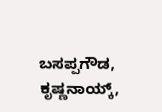ಬಸಪ್ಪಗೌಡ, ಕೃಷ್ಣನಾಯ್ಕ್,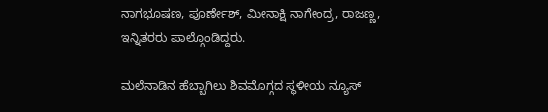ನಾಗಭೂಷಣ, ಪೂರ್ಣೇಶ್, ಮೀನಾಕ್ಷಿ ನಾಗೇಂದ್ರ, ರಾಜಣ್ಣ, ಇನ್ನಿತರರು ಪಾಲ್ಗೊಂಡಿದ್ದರು.

ಮಲೆನಾಡಿನ ಹೆಬ್ಬಾಗಿಲು ಶಿವಮೊಗ್ಗದ ಸ್ಥಳೀಯ ನ್ಯೂಸ್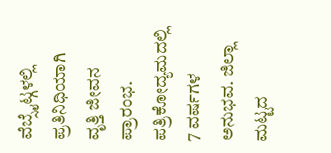ವೆಬ್ಸೈಟ್ಗಳಲ್ಲಿ ಪ್ರತಿನಿಧಿಯಾಗಿ ವೃತ್ತಿ ಜೀವನ ಪ್ರಾರಂಭ. ಪತ್ರಿಕೋದ್ಯಮದಲ್ಲಿ 7 ವರ್ಷಗಳ ಅನುಭವ. ಜಿಲ್ಲಾ ಮಟ್ಟದ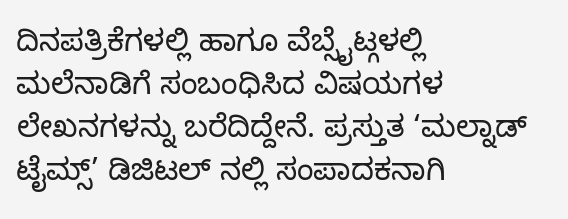ದಿನಪತ್ರಿಕೆಗಳಲ್ಲಿ ಹಾಗೂ ವೆಬ್ಸೈಟ್ಗಳಲ್ಲಿ ಮಲೆನಾಡಿಗೆ ಸಂಬಂಧಿಸಿದ ವಿಷಯಗಳ ಲೇಖನಗಳನ್ನು ಬರೆದಿದ್ದೇನೆ. ಪ್ರಸ್ತುತ ‘ಮಲ್ನಾಡ್ ಟೈಮ್ಸ್’ ಡಿಜಿಟಲ್ ನಲ್ಲಿ ಸಂಪಾದಕನಾಗಿ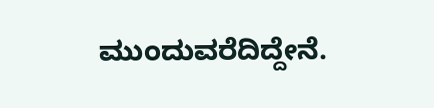ಮುಂದುವರೆದಿದ್ದೇನೆ.